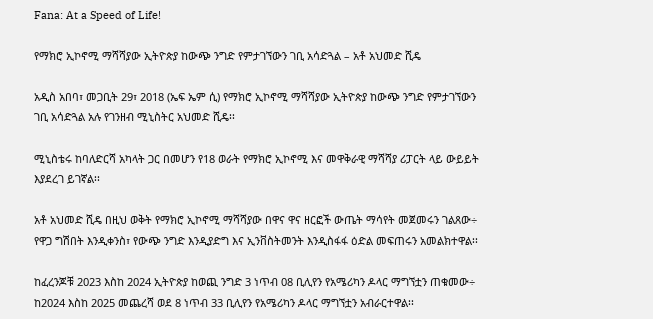Fana: At a Speed of Life!

የማክሮ ኢኮኖሚ ማሻሻያው ኢትዮጵያ ከውጭ ንግድ የምታገኘውን ገቢ አሳድጓል – አቶ አህመድ ሺዴ

አዲስ አበባ፣ መጋቢት 29፣ 2018 (ኤፍ ኤም ሲ) የማክሮ ኢኮኖሚ ማሻሻያው ኢትዮጵያ ከውጭ ንግድ የምታገኘውን ገቢ አሳድጓል አሉ የገንዘብ ሚኒስትር አህመድ ሺዴ፡፡

ሚኒስቴሩ ከባለድርሻ አካላት ጋር በመሆን የ18 ወራት የማክሮ ኢኮኖሚ እና መዋቅራዊ ማሻሻያ ሪፓርት ላይ ውይይት እያደረገ ይገኛል፡፡

አቶ አህመድ ሺዴ በዚህ ወቅት የማክሮ ኢኮኖሚ ማሻሻያው በዋና ዋና ዘርፎች ውጤት ማሳየት መጀመሩን ገልጸው÷ የዋጋ ግሽበት እንዲቀንስ፣ የውጭ ንግድ እንዲያድግ እና ኢንቨስትመንት እንዲስፋፋ ዕድል መፍጠሩን አመልክተዋል፡፡

ከፈረንጆቹ 2023 እስከ 2024 ኢትዮጵያ ከወጪ ንግድ 3 ነጥብ 08 ቢሊየን የአሜሪካን ዶላር ማግኘቷን ጠቁመው÷ ከ2024 እስከ 2025 መጨረሻ ወደ 8 ነጥብ 33 ቢሊየን የአሜሪካን ዶላር ማግኘቷን አብራርተዋል፡፡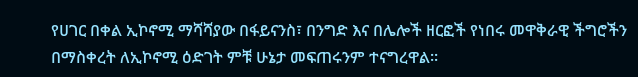የሀገር በቀል ኢኮኖሚ ማሻሻያው በፋይናንስ፣ በንግድ እና በሌሎች ዘርፎች የነበሩ መዋቅራዊ ችግሮችን በማስቀረት ለኢኮኖሚ ዕድገት ምቹ ሁኔታ መፍጠሩንም ተናግረዋል፡፡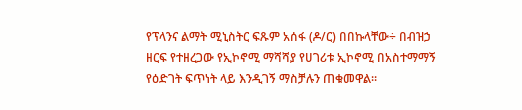የፕላንና ልማት ሚኒስትር ፍጹም አሰፋ (ዶ/ር) በበኩላቸው÷ በብዝኃ ዘርፍ የተዘረጋው የኢኮኖሚ ማሻሻያ የሀገሪቱ ኢኮኖሚ በአስተማማኝ የዕድገት ፍጥነት ላይ እንዲገኝ ማስቻሉን ጠቁመዋል።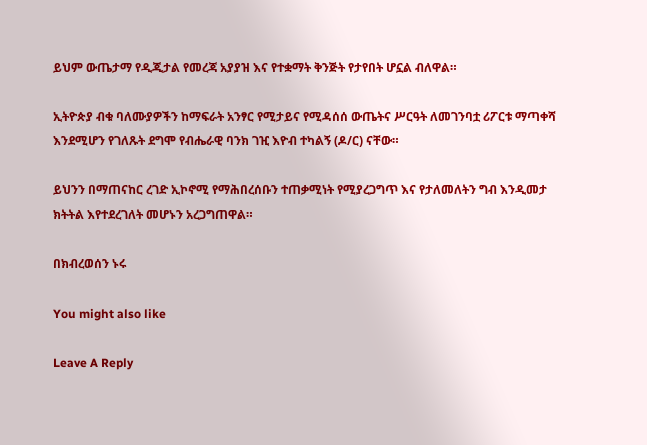ይህም ውጤታማ የዲጂታል የመረጃ አያያዝ እና የተቋማት ቅንጅት የታየበት ሆኗል ብለዋል።

ኢትዮጵያ ብቁ ባለሙያዎችን ከማፍራት አንፃር የሚታይና የሚዳሰሰ ውጤትና ሥርዓት ለመገንባቷ ሪፖርቱ ማጣቀሻ እንደሚሆን የገለጹት ደግሞ የብሔራዊ ባንክ ገዢ እዮብ ተካልኝ (ዶ/ር) ናቸው።

ይህንን በማጠናከር ረገድ ኢኮኖሚ የማሕበረሰቡን ተጠቃሚነት የሚያረጋግጥ እና የታለመለትን ግብ እንዲመታ ክትትል እየተደረገለት መሆኑን አረጋግጠዋል።

በክብረወሰን ኑሩ

You might also like

Leave A Reply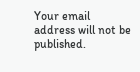Your email address will not be published.